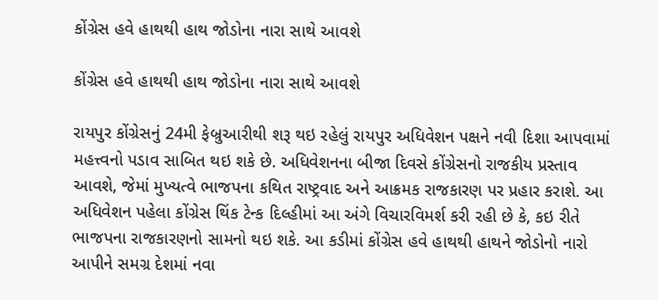કોંગ્રેસ હવે હાથથી હાથ જોડોના નારા સાથે આવશે

કોંગ્રેસ હવે હાથથી હાથ જોડોના નારા સાથે આવશે

રાયપુર કોંગ્રેસનું 24મી ફેબ્રુઆરીથી શરૂ થઇ રહેલું રાયપુર અધિવેશન પક્ષને નવી દિશા આપવામાં મહત્ત્વનો પડાવ સાબિત થઇ શકે છે. અધિવેશનના બીજા દિવસે કોંગ્રેસનો રાજકીય પ્રસ્તાવ આવશે, જેમાં મુખ્યત્વે ભાજપના કથિત રાષ્ટ્રવાદ અને આક્રમક રાજકારણ પર પ્રહાર કરાશે. આ અધિવેશન પહેલા કોંગ્રેસ થિંક ટેન્ક દિલ્હીમાં આ અંગે વિચારવિમર્શ કરી રહી છે કે, કઇ રીતે ભાજપના રાજકારણનો સામનો થઇ શકે. આ કડીમાં કોંગ્રેસ હવે હાથથી હાથને જોડોનો નારો આપીને સમગ્ર દેશમાં નવા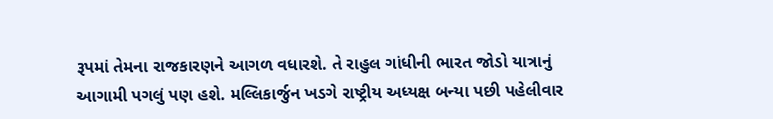રૂપમાં તેમના રાજકારણને આગળ વધારશે. તે રાહુલ ગાંધીની ભારત જોડો યાત્રાનું આગામી પગલું પણ હશે. મલ્લિકાર્જુન ખડગે રાષ્ટ્રીય અધ્યક્ષ બન્યા પછી પહેલીવાર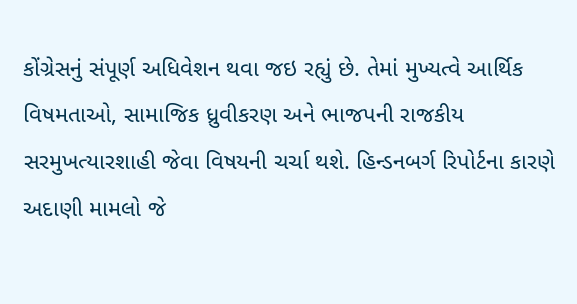કોંગ્રેસનું સંપૂર્ણ અધિવેશન થવા જઇ રહ્યું છે. તેમાં મુખ્યત્વે આર્થિક વિષમતાઓ, સામાજિક ધ્રુવીકરણ અને ભાજપની રાજકીય સરમુખત્યારશાહી જેવા વિષયની ચર્ચા થશે. હિન્ડનબર્ગ રિપોર્ટના કારણે અદાણી મામલો જે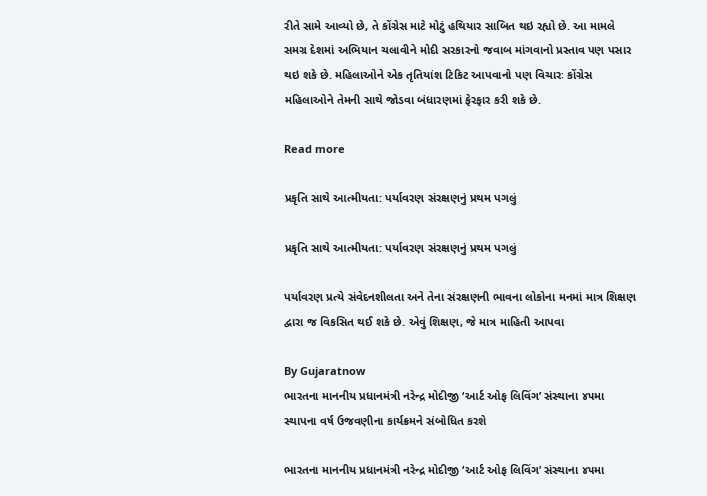રીતે સામે આવ્યો છે, તે કોંગ્રેસ માટે મોટું હથિયાર સાબિત થઇ રહ્યો છે. આ મામલે સમગ્ર દેશમાં અભિયાન ચલાવીને મોદી સરકારનો જવાબ માંગવાનો પ્રસ્તાવ પણ પસાર થઇ શકે છે. મહિલાઓને એક તૃતિયાંશ ટિકિટ આપવાનો પણ વિચારઃ કોંગ્રેસ મહિલાઓને તેમની સાથે જોડવા બંધારણમાં ફેરફાર કરી શકે છે.

Read more

પ્રકૃતિ સાથે આત્મીયતા: પર્યાવરણ સંરક્ષણનું પ્રથમ પગલું

પ્રકૃતિ સાથે આત્મીયતા: પર્યાવરણ સંરક્ષણનું પ્રથમ પગલું

પર્યાવરણ પ્રત્યે સંવેદનશીલતા અને તેના સંરક્ષણની ભાવના લોકોના મનમાં માત્ર શિક્ષણ દ્વારા જ વિકસિત થઈ શકે છે. એવું શિક્ષણ, જે માત્ર માહિતી આપવા

By Gujaratnow
ભારતના માનનીય પ્રધાનમંત્રી નરેન્દ્ર મોદીજી ‘આર્ટ ઓફ લિવિંગ’ સંસ્થાના ૪૫મા સ્થાપના વર્ષ ઉજવણીના કાર્યક્રમને સંબોધિત કરશે

ભારતના માનનીય પ્રધાનમંત્રી નરેન્દ્ર મોદીજી ‘આર્ટ ઓફ લિવિંગ’ સંસ્થાના ૪૫મા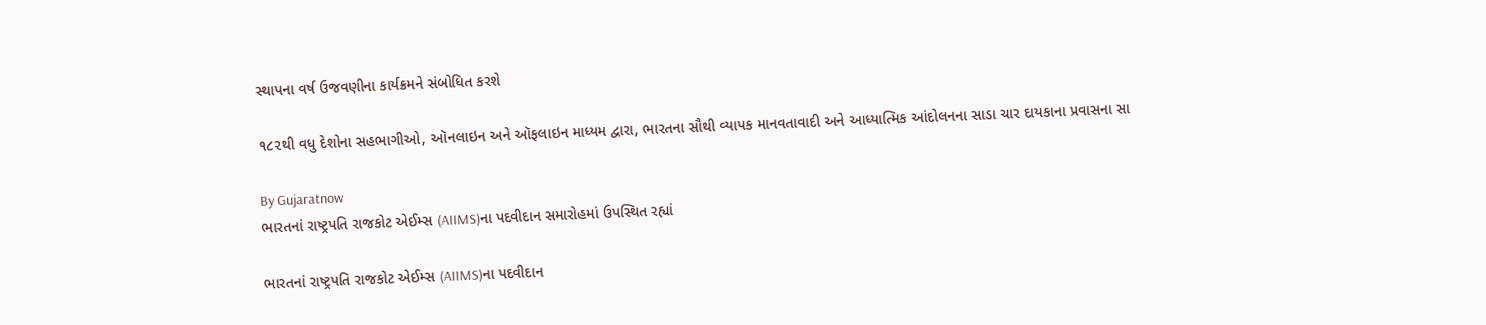સ્થાપના વર્ષ ઉજવણીના કાર્યક્રમને સંબોધિત કરશે

૧૮૨થી વધુ દેશોના સહભાગીઓ, ઑનલાઇન અને ઑફલાઇન માધ્યમ દ્વારા, ભારતના સૌથી વ્યાપક માનવતાવાદી અને આધ્યાત્મિક આંદોલનના સાડા ચાર દાયકાના પ્રવાસના સા

By Gujaratnow
ભારતનાં રાષ્ટ્રપતિ રાજકોટ એઈમ્સ (AIIMS)ના પદવીદાન સમારોહમાં ઉપસ્થિત રહ્યાં

ભારતનાં રાષ્ટ્રપતિ રાજકોટ એઈમ્સ (AIIMS)ના પદવીદાન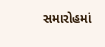સમારોહમાં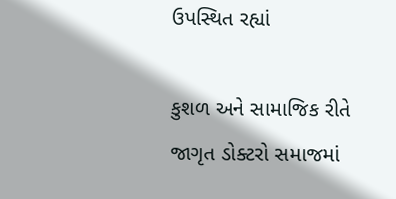ઉપસ્થિત રહ્યાં

કુશળ અને સામાજિક રીતે જાગૃત ડોક્ટરો સમાજમાં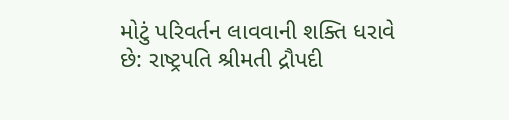મોટું પરિવર્તન લાવવાની શક્તિ ધરાવે છે: રાષ્ટ્રપતિ શ્રીમતી દ્રૌપદી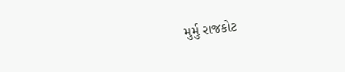મુર્મુ રાજકોટ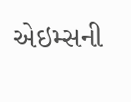એઇમ્સની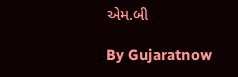એમ.બી

By Gujaratnow